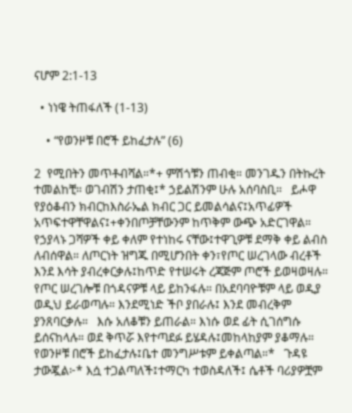ናሆም 2:1-13

  • ነነዌ ትጠፋለች (1-13)

    • “የወንዞቹ በሮች ይከፈታሉ” (6)

2  የሚበትን መጥቶብሻል።*+ ምሽጎቹን ጠብቂ። መንገዱን በትኩረት ተመልከቺ። ወገብሽን ታጠቂ፤* ኃይልሽንም ሁሉ አሰባስቢ።   ይሖዋ የያዕቆብን ክብርከእስራኤል ክብር ጋር ይመልሳልና፤አጥፊዎች አጥፍተዋቸዋልና፤+ቀንበጦቻቸውንም ከጥቅም ውጭ አድርገዋል።   የኃያላኑ ጋሻዎች ቀይ ቀለም የተነከሩ ናቸው፤ተዋጊዎቹ ደማቅ ቀይ ልብስ ለብሰዋል። ለጦርነት ዝግጁ በሚሆንበት ቀን፣የጦር ሠረገላው ብረቶች እንደ እሳት ያብረቀርቃሉ፤ከጥድ የተሠሩት ረጃጅም ጦሮች ይወዛወዛሉ።   የጦር ሠረገሎቹ በጎዳናዎቹ ላይ ይከንፋሉ። በአደባባዮቹም ላይ ወዲያ ወዲህ ይራወጣሉ። እንደሚነድ ችቦ ያበራሉ፤ እንደ መብረቅም ያንጸባርቃሉ።   እሱ አለቆቹን ይጠራል። እነሱ ወደ ፊት ሲገሰግሱ ይሰናከላሉ። ወደ ቅጥሯ እየተጣደፉ ይሄዳሉ፤መከላከያም ያቆማሉ።   የወንዞቹ በሮች ይከፈታሉ፤ቤተ መንግሥቱም ይቀልጣል።*   ጉዳዩ ታውጇል፦* እሷ ተጋልጣለች፤ተማርካ ተወስዳለች፤ ሴቶች ባሪያዎቿም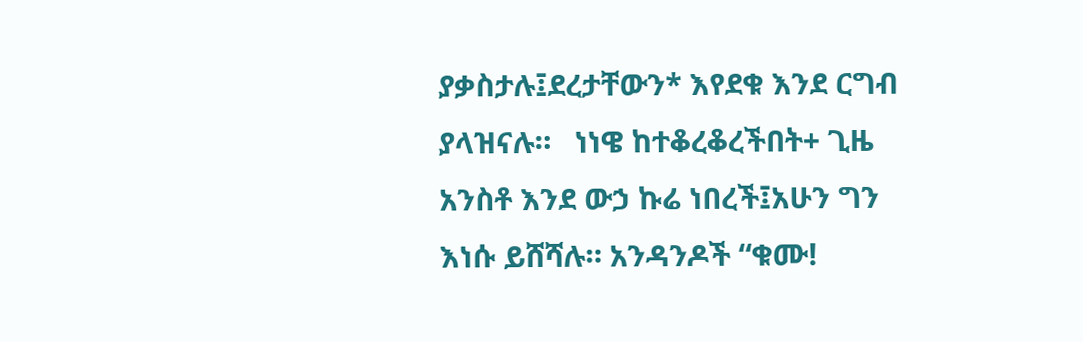ያቃስታሉ፤ደረታቸውን* እየደቁ እንደ ርግብ ያላዝናሉ።   ነነዌ ከተቆረቆረችበት+ ጊዜ አንስቶ እንደ ውኃ ኩሬ ነበረች፤አሁን ግን እነሱ ይሸሻሉ። አንዳንዶች “ቁሙ!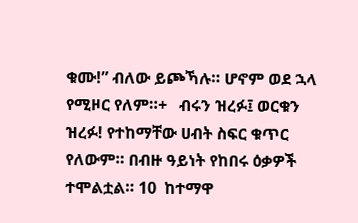ቁሙ!” ብለው ይጮኻሉ። ሆኖም ወደ ኋላ የሚዞር የለም።+   ብሩን ዝረፉ፤ ወርቁን ዝረፉ! የተከማቸው ሀብት ስፍር ቁጥር የለውም። በብዙ ዓይነት የከበሩ ዕቃዎች ተሞልቷል። 10  ከተማዋ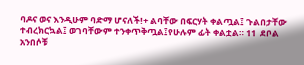ባዶና ወና እንዲሁም ባድማ ሆናለች!+ ልባቸው በፍርሃት ቀልጧል፤ ጉልበታቸው ተብረክርኳል፤ ወገባቸውም ተንቀጥቅጧል፤የሁሉም ፊት ቀልቷል። 11  ደቦል አንበሶቹ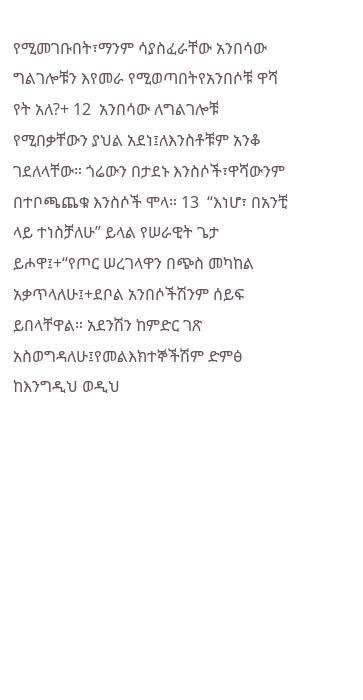የሚመገቡበት፣ማንም ሳያስፈራቸው አንበሳው ግልገሎቹን እየመራ የሚወጣበትየአንበሶቹ ዋሻ የት አለ?+ 12  አንበሳው ለግልገሎቹ የሚበቃቸውን ያህል አደነ፤ለእንስቶቹም አንቆ ገደለላቸው። ጎሬውን በታደኑ እንስሶች፣ዋሻውንም በተቦጫጨቁ እንስሶች ሞላ። 13  “እነሆ፣ በአንቺ ላይ ተነስቻለሁ” ይላል የሠራዊት ጌታ ይሖዋ፤+“የጦር ሠረገላዋን በጭስ መካከል አቃጥላለሁ፤+ደቦል አንበሶችሽንም ሰይፍ ይበላቸዋል። አደንሽን ከምድር ገጽ አስወግዳለሁ፤የመልእክተኞችሽም ድምፅ ከእንግዲህ ወዲህ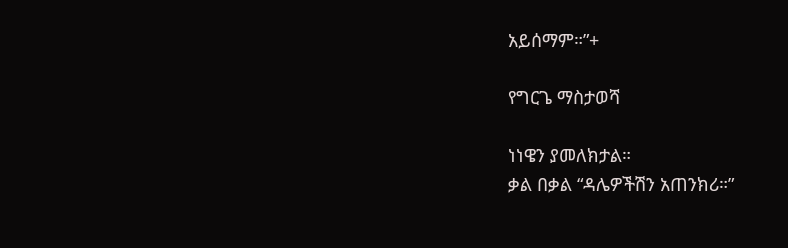አይሰማም።”+

የግርጌ ማስታወሻ

ነነዌን ያመለክታል።
ቃል በቃል “ዳሌዎችሽን አጠንክሪ።”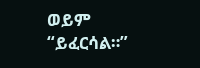ወይም “ይፈርሳል።”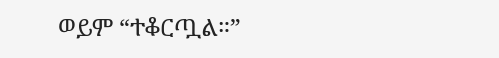ወይም “ተቆርጧል።”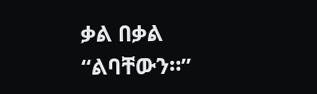ቃል በቃል “ልባቸውን።”